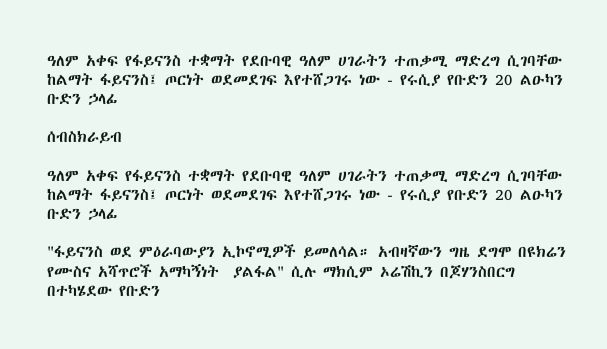ዓለም አቀፍ የፋይናንስ ተቋማት የደቡባዊ ዓለም ሀገራትን ተጠቃሚ ማድረግ ሲገባቸው ከልማት ፋይናንስ፤ ጦርነት ወደመደገፍ እየተሸጋገሩ ነው - የሩሲያ የቡድን 20 ልዑካን ቡድን ኃላፊ

ሰብስክራይብ

ዓለም አቀፍ የፋይናንስ ተቋማት የደቡባዊ ዓለም ሀገራትን ተጠቃሚ ማድረግ ሲገባቸው ከልማት ፋይናንስ፤ ጦርነት ወደመደገፍ እየተሸጋገሩ ነው - የሩሲያ የቡድን 20 ልዑካን ቡድን ኃላፊ

"ፋይናንስ ወደ ምዕራባውያን ኢኮኖሚዎች ይመለሳል። አብዛኛውን ግዜ ደግሞ በዩክሬን የሙስና አሻጥሮች አማካኝነት  ያልፋል" ሲሉ ማክሲም ኦሬሽኪን በጆሃንስበርግ በተካሄደው የቡድን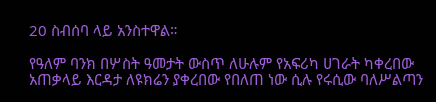20 ስብሰባ ላይ አንስተዋል።

የዓለም ባንክ በሦስት ዓመታት ውስጥ ለሁሉም የአፍሪካ ሀገራት ካቀረበው አጠቃላይ እርዳታ ለዩክሬን ያቀረበው የበለጠ ነው ሲሉ የሩሲው ባለሥልጣን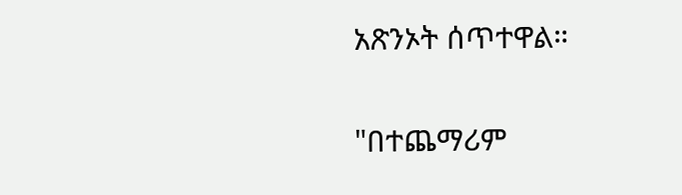አጽንኦት ሰጥተዋል።

"በተጨማሪም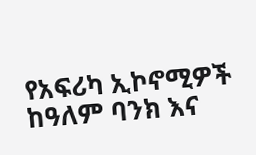የአፍሪካ ኢኮኖሚዎች ከዓለም ባንክ እና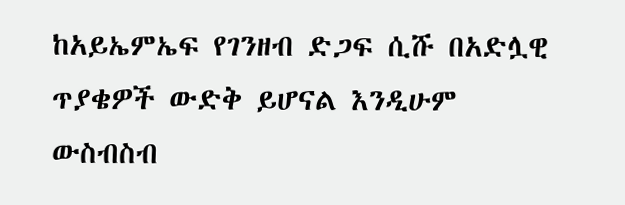ከአይኤምኤፍ የገንዘብ ድጋፍ ሲሹ በአድሏዊ ጥያቄዎች ውድቅ ይሆናል እንዲሁም ውስብስብ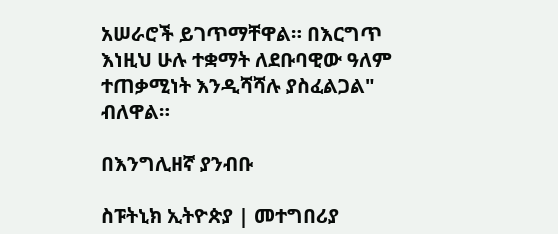አሠራሮች ይገጥማቸዋል። በእርግጥ እነዚህ ሁሉ ተቋማት ለደቡባዊው ዓለም ተጠቃሚነት እንዲሻሻሉ ያስፈልጋል" ብለዋል።

በእንግሊዘኛ ያንብቡ

ስፑትኒክ ኢትዮጵያ | መተግበሪያ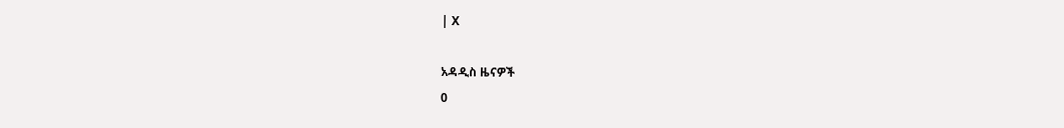| X

አዳዲስ ዜናዎች
0